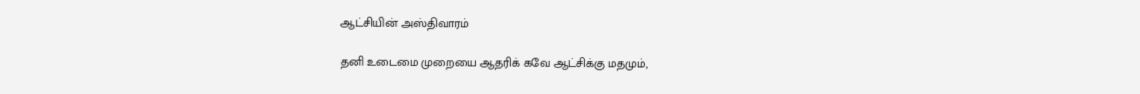ஆட்சியின் அஸ்திவாரம்

தனி உடைமை முறையை ஆதரிக் கவே ஆட்சிக்கு மதமும்,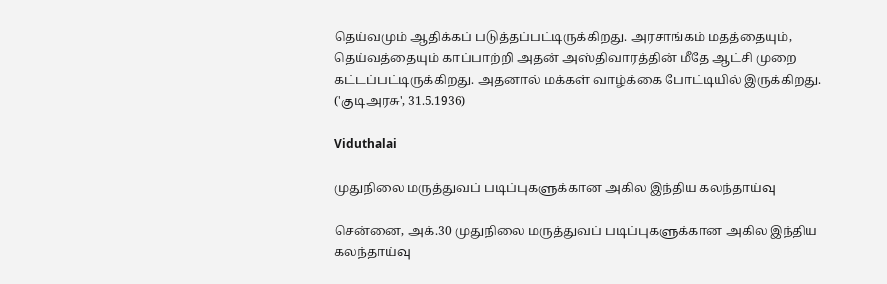தெய்வமும் ஆதிக்கப் படுத்தப்பட்டிருக்கிறது. அரசாங்கம் மதத்தையும், தெய்வத்தையும் காப்பாற்றி அதன் அஸ்திவாரத்தின் மீதே ஆட்சி முறை கட்டப்பட்டிருக்கிறது. அதனால் மக்கள் வாழ்க்கை போட்டியில் இருக்கிறது. ('குடிஅரசு', 31.5.1936)

Viduthalai

முதுநிலை மருத்துவப் படிப்புகளுக்கான அகில இந்திய கலந்தாய்வு

சென்னை, அக்.30 முதுநிலை மருத்துவப் படிப்புகளுக்கான அகில இந்திய கலந்தாய்வு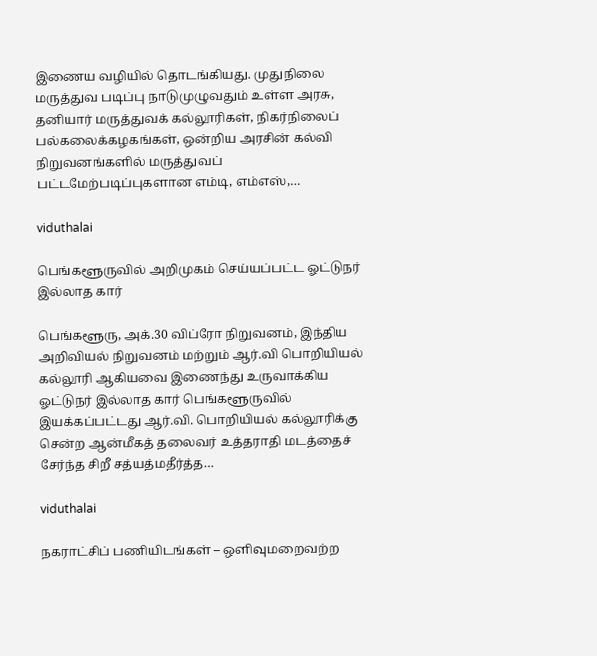இணைய வழியில் தொடங்கியது. முதுநிலை மருத்துவ படிப்பு நாடுமுழுவதும் உள்ள அரசு, தனியார் மருத்துவக் கல்லூரிகள், நிகர்நிலைப் பல்கலைக்கழகங்கள், ஒன்றிய அரசின் கல்வி நிறுவனங்களில் மருத்துவப் பட்டமேற்படிப்புகளான எம்டி, எம்எஸ்,…

viduthalai

பெங்களூருவில் அறிமுகம் செய்யப்பட்ட ஓட்டுநர் இல்லாத கார்

பெங்களூரு, அக்.30 விப்ரோ நிறுவனம், இந்திய அறிவியல் நிறுவனம் மற்றும் ஆர்.வி பொறியியல் கல்லூரி ஆகியவை இணைந்து உருவாக்கிய ஓட்டுநர் இல்லாத கார் பெங்களூருவில் இயக்கப்பட்டது ஆர்.வி. பொறியியல் கல்லூரிக்கு சென்ற ஆன்மீகத் தலைவர் உத்தராதி மடத்தைச் சேர்ந்த சிறீ சத்யத்மதீர்த்த…

viduthalai

நகராட்சிப் பணியிடங்கள் – ஒளிவுமறைவற்ற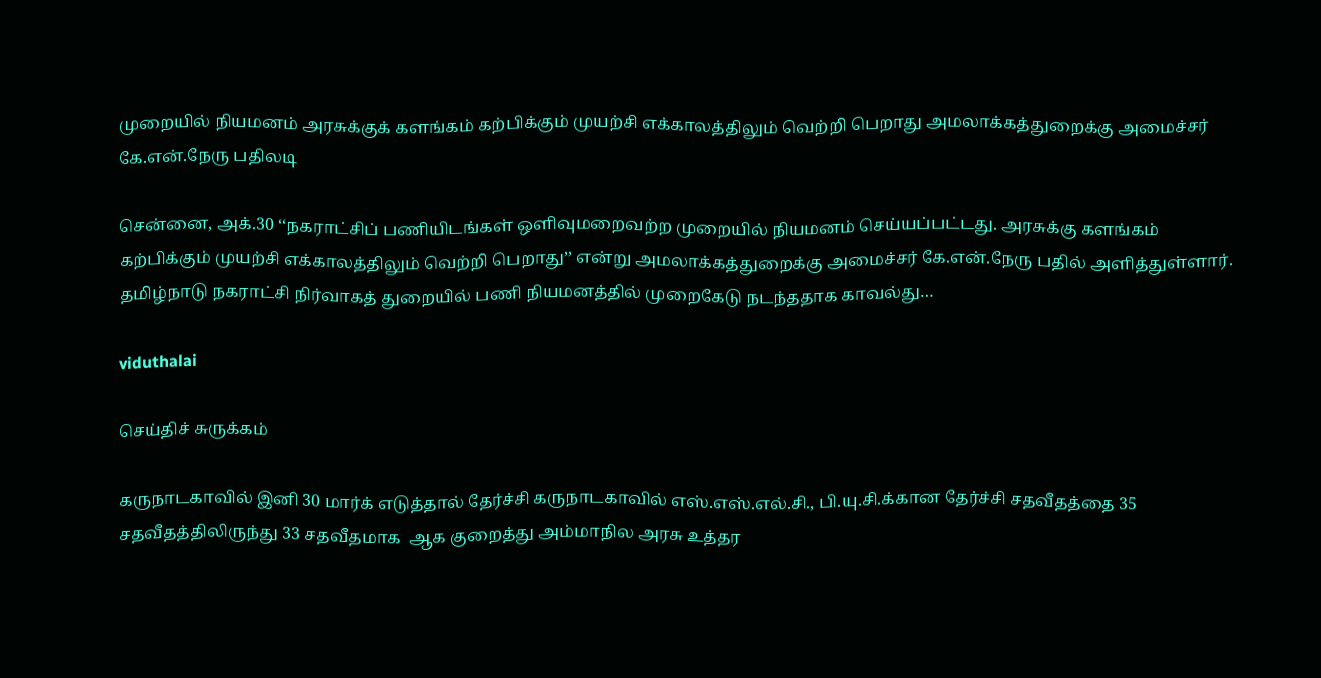முறையில் நியமனம் அரசுக்குக் களங்கம் கற்பிக்கும் முயற்சி எக்காலத்திலும் வெற்றி பெறாது அமலாக்கத்துறைக்கு அமைச்சர் கே.என்.நேரு பதிலடி

சென்னை, அக்.30 ‘‘நகராட்சிப் பணியிடங்கள் ஒளிவுமறைவற்ற முறையில் நியமனம் செய்யப்பட்டது. அரசுக்கு களங்கம் கற்பிக்கும் முயற்சி எக்காலத்திலும் வெற்றி பெறாது’’ என்று அமலாக்கத்துறைக்கு அமைச்சர் கே.என்.நேரு பதில் அளித்துள்ளார். தமிழ்நாடு நகராட்சி நிர்வாகத் துறையில் பணி நியமனத்தில் முறைகேடு நடந்ததாக காவல்து…

viduthalai

செய்திச் சுருக்கம்

கருநாடகாவில் இனி 30 மார்க் எடுத்தால் தேர்ச்சி கருநாடகாவில் எஸ்.எஸ்.எல்.சி., பி.யு.சி.க்கான தேர்ச்சி சதவீதத்தை 35 சதவீதத்திலிருந்து 33 சதவீதமாக  ஆக குறைத்து அம்மாநில அரசு உத்தர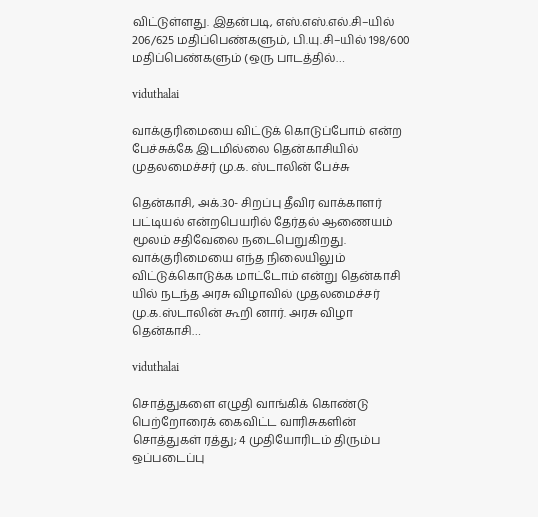விட்டுள்ளது. இதன்படி, எஸ்.எஸ்.எல்.சி–யில் 206/625 மதிப்பெண்களும், பி.யு.சி–யில் 198/600 மதிப்பெண்களும் (ஒரு பாடத்தில்…

viduthalai

வாக்குரிமையை விட்டுக் கொடுப்போம் என்ற பேச்சுக்கே இடமில்லை தென்காசியில் முதலமைச்சர் மு.க. ஸ்டாலின் பேச்சு

தென்காசி, அக்.30- சிறப்பு தீவிர வாக்காளர் பட்டியல் என்றபெயரில் தேர்தல் ஆணையம் மூலம் சதிவேலை நடைபெறுகிறது. வாக்குரிமையை எந்த நிலையிலும் விட்டுக்கொடுக்க மாட்டோம் என்று தென்காசி யில் நடந்த அரசு விழாவில் முதலமைச்சர் மு.க.ஸ்டாலின் கூறி னார். அரசு விழா தென்காசி…

viduthalai

சொத்துகளை எழுதி வாங்கிக் கொண்டு பெற்றோரைக் கைவிட்ட வாரிசுகளின் சொத்துகள் ரத்து; 4 முதியோரிடம் திரும்ப ஒப்படைப்பு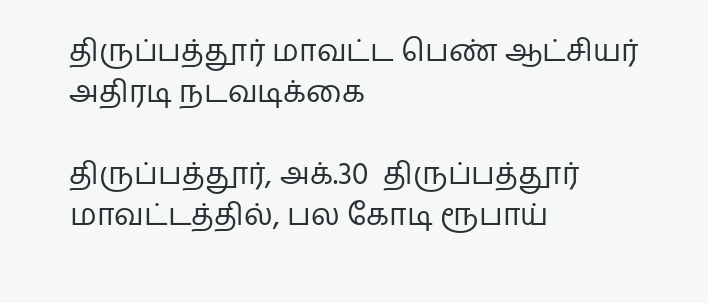திருப்பத்தூர் மாவட்ட பெண் ஆட்சியர் அதிரடி நடவடிக்கை

திருப்பத்தூர், அக்.30  திருப்பத்தூர் மாவட்டத்தில், பல கோடி ரூபாய்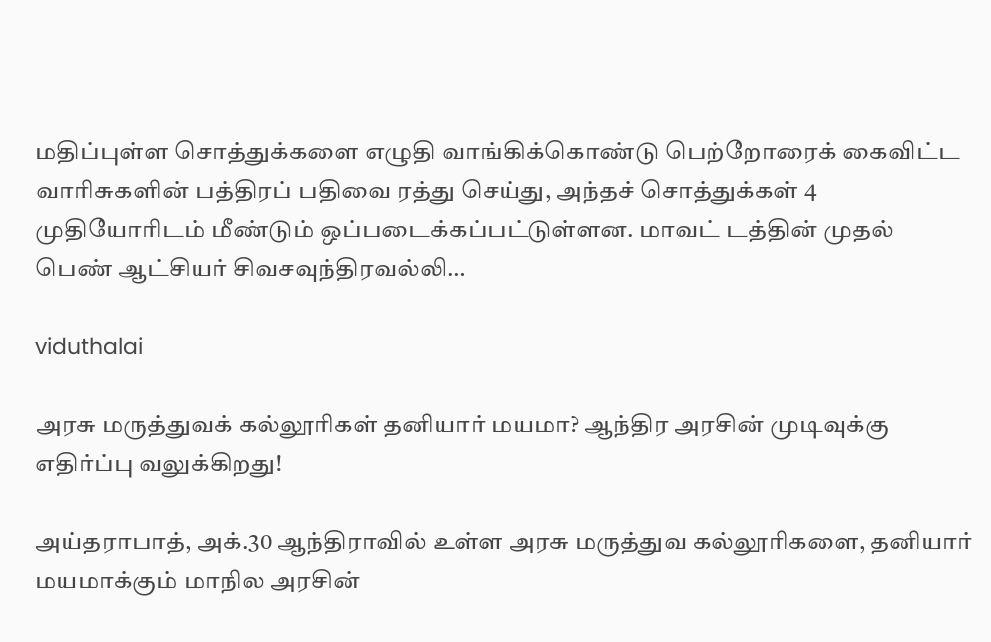மதிப்புள்ள சொத்துக்களை எழுதி வாங்கிக்கொண்டு பெற்றோரைக் கைவிட்ட வாரிசுகளின் பத்திரப் பதிவை ரத்து செய்து, அந்தச் சொத்துக்கள் 4 முதியோரிடம் மீண்டும் ஒப்படைக்கப்பட்டுள்ளன. மாவட் டத்தின் முதல் பெண் ஆட்சியர் சிவசவுந்திரவல்லி…

viduthalai

அரசு மருத்துவக் கல்லூரிகள் தனியார் மயமா? ஆந்திர அரசின் முடிவுக்கு எதிர்ப்பு வலுக்கிறது!

அய்தராபாத், அக்.30 ஆந்திராவில் உள்ள அரசு மருத்துவ கல்லூரிகளை, தனியார் மயமாக்கும் மாநில அரசின்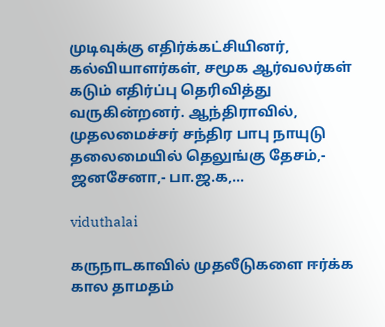முடிவுக்கு எதிர்க்கட்சியினர், கல்வியாளர்கள், சமூக ஆர்வலர்கள் கடும் எதிர்ப்பு தெரிவித்து வருகின்றனர். ஆந்திராவில், முதலமைச்சர் சந்திர பாபு நாயுடு தலைமையில் தெலுங்கு தேசம்,- ஜனசேனா,- பா.ஜ.க,…

viduthalai

கருநாடகாவில் முதலீடுகளை ஈர்க்க கால தாமதம்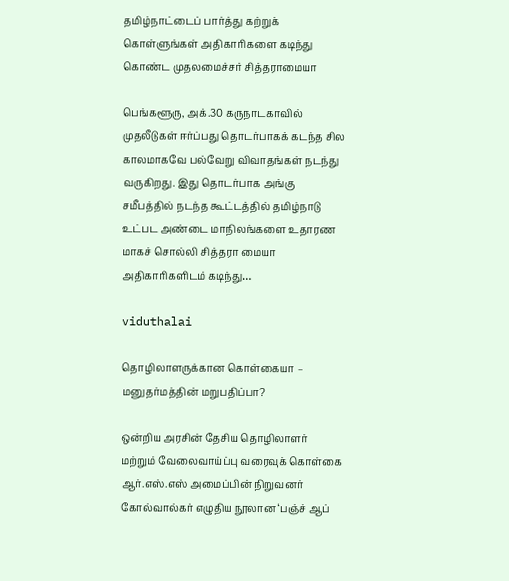தமிழ்நாட்டைப் பார்த்து கற்றுக் கொள்ளுங்கள் அதிகாரிகளை கடிந்து கொண்ட முதலமைச்சர் சித்தராமையா

பெங்களூரு, அக்.30 கருநாடகாவில் முதலீடுகள் ஈர்ப்பது தொடர்பாகக் கடந்த சில காலமாகவே பல்வேறு விவாதங்கள் நடந்து வருகிறது. இது தொடர்பாக அங்கு சமீபத்தில் நடந்த கூட்டத்தில் தமிழ்நாடு உட்பட அண்டை மாநிலங்களை உதாரண மாகச் சொல்லி சித்தரா மையா அதிகாரிகளிடம் கடிந்து…

viduthalai

தொழிலாளருக்கான கொள்கையா – மனுதர்மத்தின் மறுபதிப்பா?

ஒன்றிய அரசின் தேசிய தொழிலாளர் மற்றும் வேலைவாய்ப்பு வரைவுக் கொள்கை ஆர்.எஸ்.எஸ் அமைப்பின் நிறுவனர் கோல்வால்கர் எழுதிய நூலான ‘பஞ்ச் ஆப்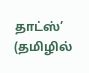தாட்ஸ்’ (தமிழில்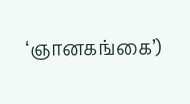‘ஞானகங்கை’)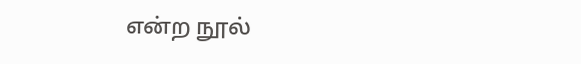என்ற நூல்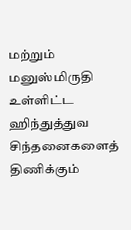மற்றும் மனுஸ்மிருதி உள்ளிட்ட ஹிந்துத்துவ சிந்தனைகளைத் திணிக்கும்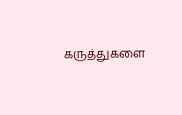கருத்துகளை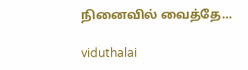நினைவில் வைத்தே…

viduthalai